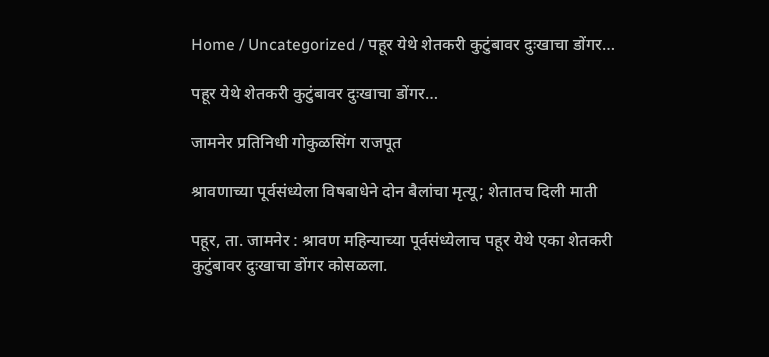Home / Uncategorized / पहूर येथे शेतकरी कुटुंबावर दुःखाचा डोंगर…

पहूर येथे शेतकरी कुटुंबावर दुःखाचा डोंगर…

जामनेर प्रतिनिधी गोकुळसिंग राजपूत

श्रावणाच्या पूर्वसंध्येला विषबाधेने दोन बैलांचा मृत्यू; शेतातच दिली माती

पहूर, ता. जामनेर : श्रावण महिन्याच्या पूर्वसंध्येलाच पहूर येथे एका शेतकरी कुटुंबावर दुःखाचा डोंगर कोसळला.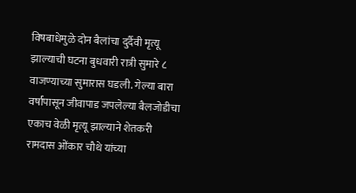विषबाधेमुळे दोन बैलांचा दुर्दैवी मृत्यू झाल्याची घटना बुधवारी रात्री सुमारे ८ वाजण्याच्या सुमारास घडली. गेल्या बारा वर्षांपासून जीवापाड जपलेल्या बैलजोडीचा एकाच वेळी मृत्यू झाल्याने शेतकरी रामदास ओंकार चौथे यांच्या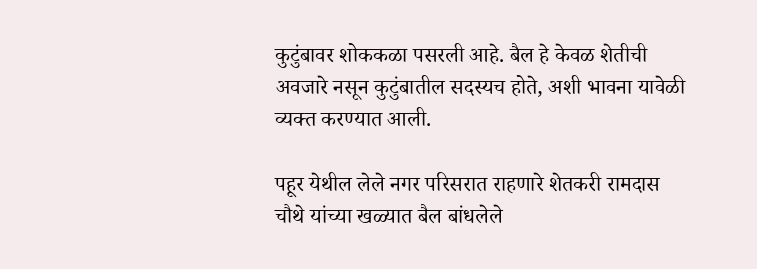कुटुंबावर शोककळा पसरली आहे. बैल हे केवळ शेतीची अवजारे नसून कुटुंबातील सदस्यच होते, अशी भावना यावेळी व्यक्त करण्यात आली.

पहूर येथील लेले नगर परिसरात राहणारे शेतकरी रामदास चौथे यांच्या खळ्यात बैल बांधलेले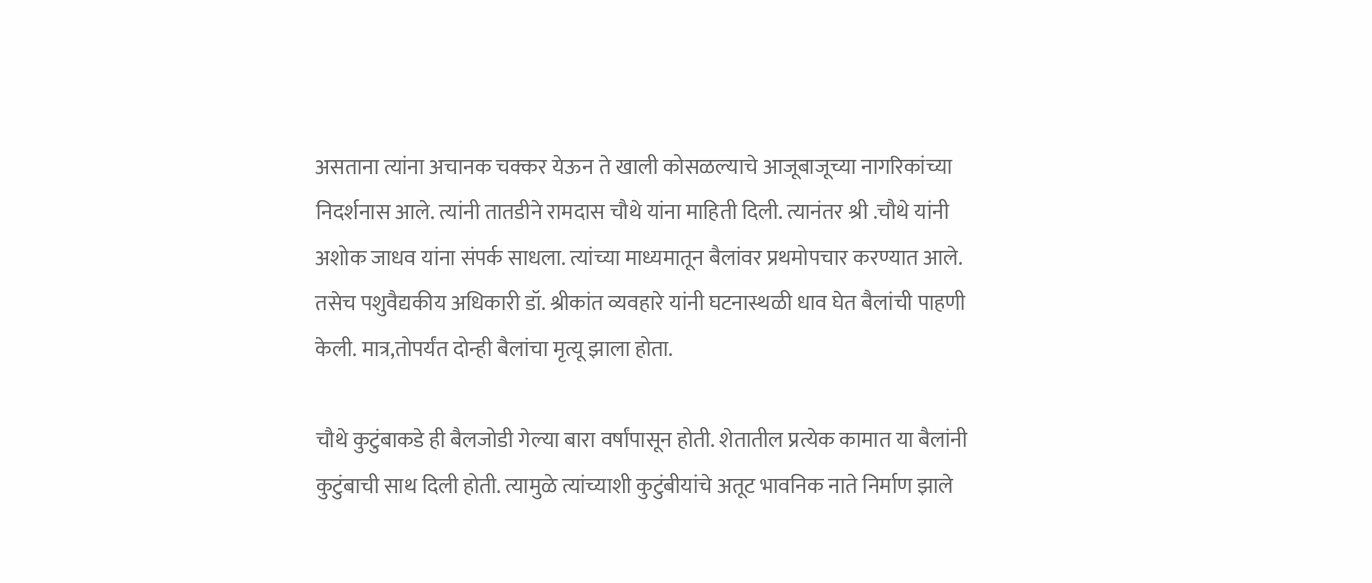असताना त्यांना अचानक चक्कर येऊन ते खाली कोसळल्याचे आजूबाजूच्या नागरिकांच्या निदर्शनास आले. त्यांनी तातडीने रामदास चौथे यांना माहिती दिली. त्यानंतर श्री .चौथे यांनी अशोक जाधव यांना संपर्क साधला. त्यांच्या माध्यमातून बैलांवर प्रथमोपचार करण्यात आले. तसेच पशुवैद्यकीय अधिकारी डॉ. श्रीकांत व्यवहारे यांनी घटनास्थळी धाव घेत बैलांची पाहणी केली. मात्र,तोपर्यंत दोन्ही बैलांचा मृत्यू झाला होता.

चौथे कुटुंबाकडे ही बैलजोडी गेल्या बारा वर्षांपासून होती. शेतातील प्रत्येक कामात या बैलांनी कुटुंबाची साथ दिली होती. त्यामुळे त्यांच्याशी कुटुंबीयांचे अतूट भावनिक नाते निर्माण झाले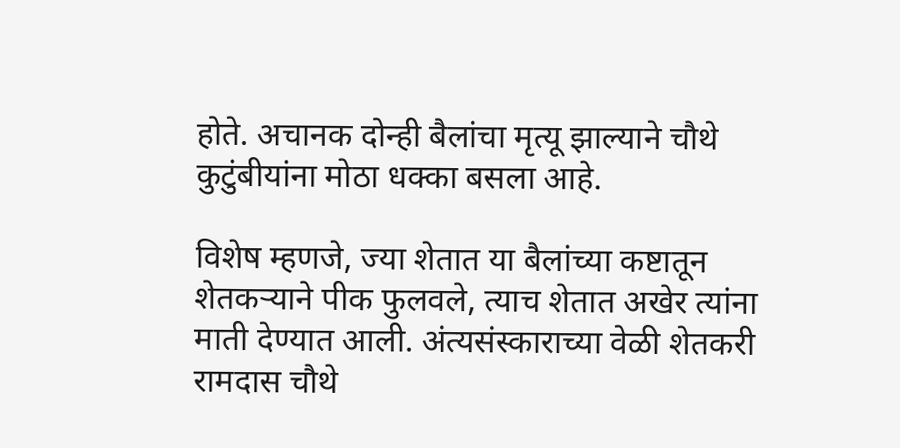होते. अचानक दोन्ही बैलांचा मृत्यू झाल्याने चौथे कुटुंबीयांना मोठा धक्का बसला आहे.

विशेष म्हणजे, ज्या शेतात या बैलांच्या कष्टातून शेतकऱ्याने पीक फुलवले, त्याच शेतात अखेर त्यांना माती देण्यात आली. अंत्यसंस्काराच्या वेळी शेतकरी रामदास चौथे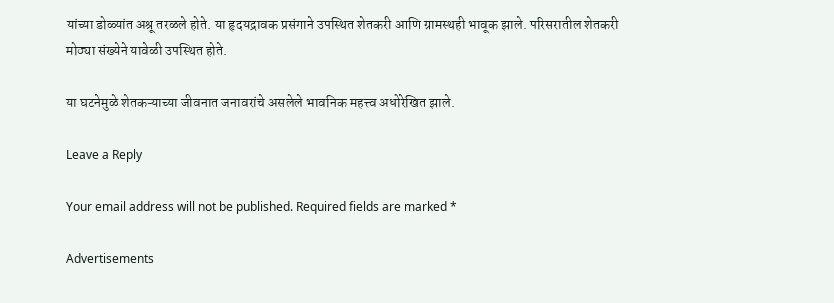यांच्या डोळ्यांत अश्रू तरळले होते. या हृदयद्रावक प्रसंगाने उपस्थित शेतकरी आणि ग्रामस्थही भावूक झाले. परिसरातील शेतकरी मोठ्या संख्येने यावेळी उपस्थित होते.

या घटनेमुळे शेतकऱ्याच्या जीवनात जनावरांचे असलेले भावनिक महत्त्व अधोरेखित झाले.

Leave a Reply

Your email address will not be published. Required fields are marked *

Advertisements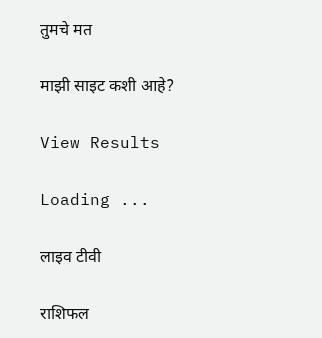तुमचे मत

माझी साइट कशी आहे?

View Results

Loading ...

लाइव टीवी

राशिफल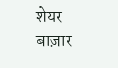शेयर बाज़ार